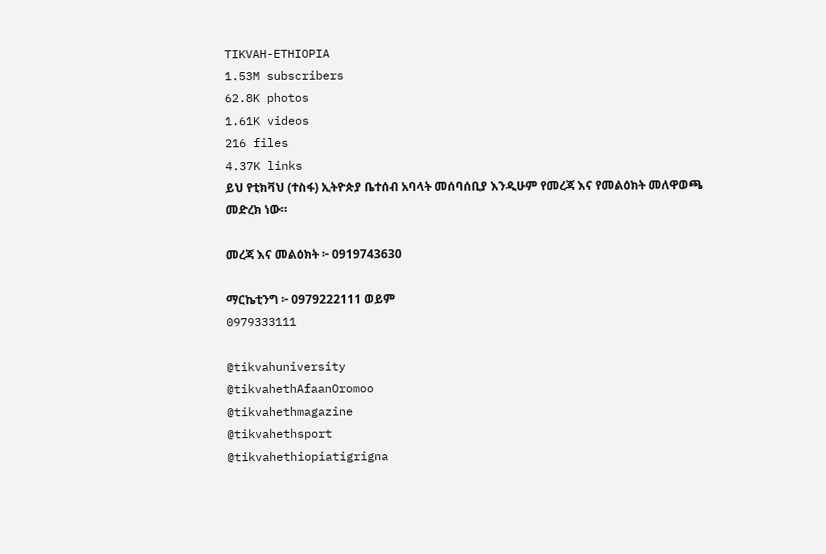TIKVAH-ETHIOPIA
1.53M subscribers
62.8K photos
1.61K videos
216 files
4.37K links
ይህ የቲክቫህ (ተስፋ) ኢትዮጵያ ቤተሰብ አባላት መሰባሰቢያ እንዲሁም የመረጃ እና የመልዕክት መለዋወጫ መድረክ ነው።

መረጃ እና መልዕክት ፦ 0919743630

ማርኬቲንግ ፦ 0979222111 ወይም
0979333111

@tikvahuniversity
@tikvahethAfaanOromoo
@tikvahethmagazine
@tikvahethsport
@tikvahethiopiatigrigna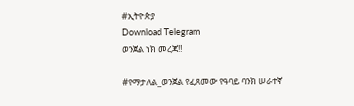#ኢትዮጵያ
Download Telegram
ወንጀል ነክ መረጃ‼

#የማታለል_ወንጀል የፈጸመው የዓባይ ባንክ ሠራተኛ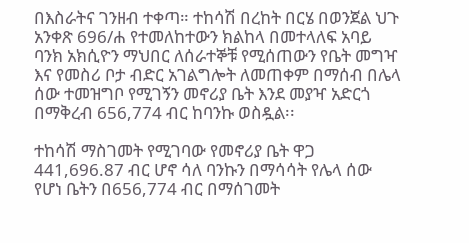በእስራትና ገንዘብ ተቀጣ። ተከሳሽ በረከት በርሄ በወንጀል ህጉ አንቀጽ 696/ሐ የተመለከተውን ክልከላ በመተላለፍ አባይ ባንክ አክሲዮን ማህበር ለሰራተኞቹ የሚሰጠውን የቤት መግዣ እና የመስሪ ቦታ ብድር አገልግሎት ለመጠቀም በማሰብ በሌላ ሰው ተመዝግቦ የሚገኝን መኖሪያ ቤት እንደ መያዣ አድርጎ በማቅረብ 656,774 ብር ከባንኩ ወስዷል፡፡

ተከሳሽ ማስገመት የሚገባው የመኖሪያ ቤት ዋጋ 441,696.87 ብር ሆኖ ሳለ ባንኩን በማሳሳት የሌላ ሰው የሆነ ቤትን በ656,774 ብር በማሰገመት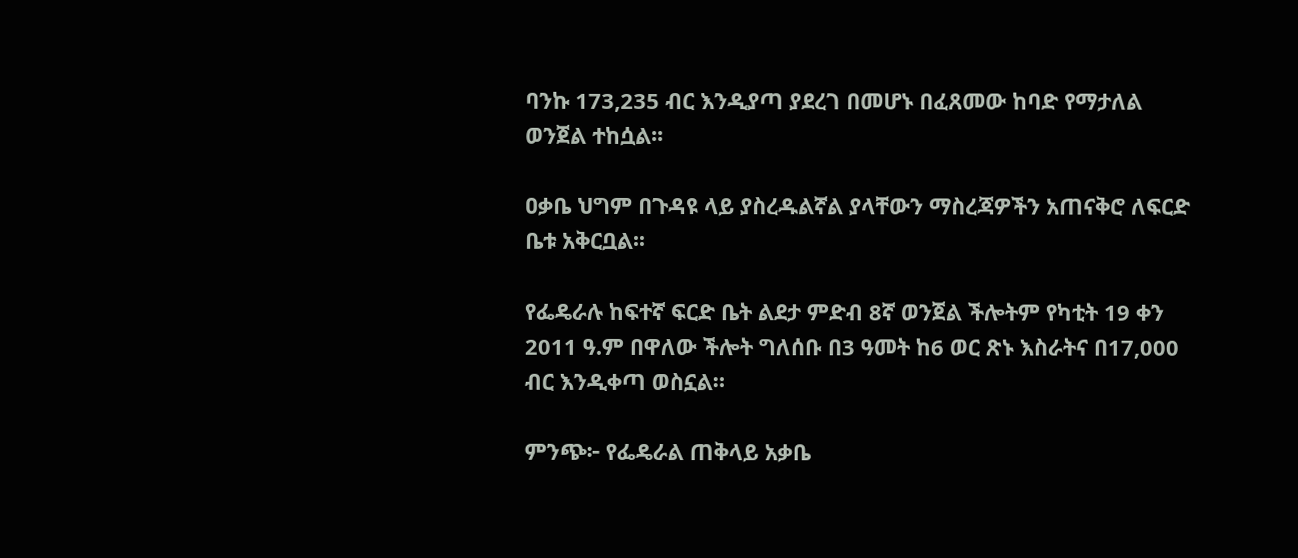ባንኩ 173,235 ብር እንዲያጣ ያደረገ በመሆኑ በፈጸመው ከባድ የማታለል ወንጀል ተከሷል፡፡

ዐቃቤ ህግም በጉዳዩ ላይ ያስረዱልኛል ያላቸውን ማስረጃዎችን አጠናቅሮ ለፍርድ ቤቱ አቅርቧል፡፡

የፌዴራሉ ከፍተኛ ፍርድ ቤት ልደታ ምድብ 8ኛ ወንጀል ችሎትም የካቲት 19 ቀን 2011 ዓ.ም በዋለው ችሎት ግለሰቡ በ3 ዓመት ከ6 ወር ጽኑ እስራትና በ17,000 ብር እንዲቀጣ ወስኗል።

ምንጭ፦ የፌዴራል ጠቅላይ አቃቤ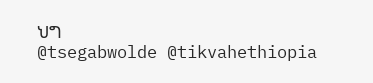ህግ
@tsegabwolde @tikvahethiopia